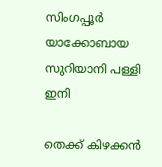സിംഗപ്പൂര്‍ യാക്കോബായ സുറിയാനി പള്ളി ഇനി

തെക്ക് കിഴക്കന്‍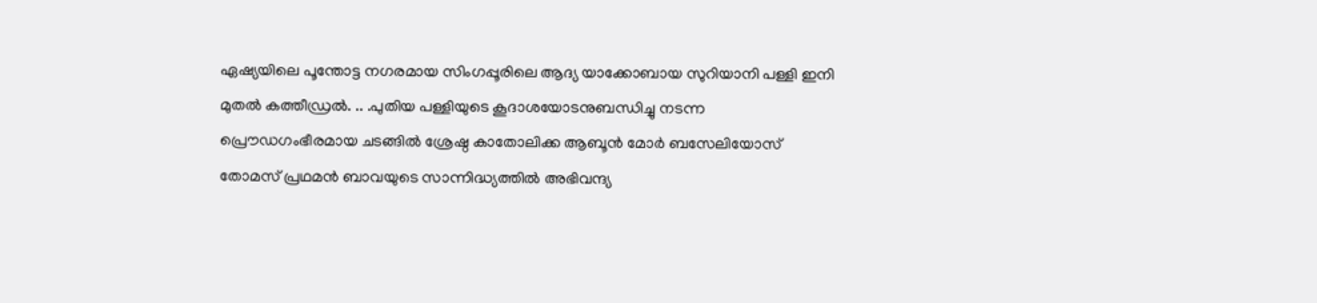ഏഷ്യയിലെ പൂന്തോട്ട നഗരമായ സിംഗപ്പൂരിലെ ആദ്യ യാക്കോബായ സുറിയാനി പള്ളി ഇനി മുതല്‍ കത്തീഡ്രല്‍. .. .പുതിയ പള്ളിയുടെ കൂദാശയോടനുബന്ധിച്ചു നടന്ന പ്രൌഡഗംഭീരമായ ചടങ്ങില്‍ ശ്രേഷ്ഠ കാതോലിക്ക ആബൂന്‍ മോര്‍ ബസേലിയോസ് തോമസ്‌ പ്രഥമന്‍ ബാവയുടെ സാന്നിദ്ധ്യത്തില്‍ അഭിവന്ദ്യ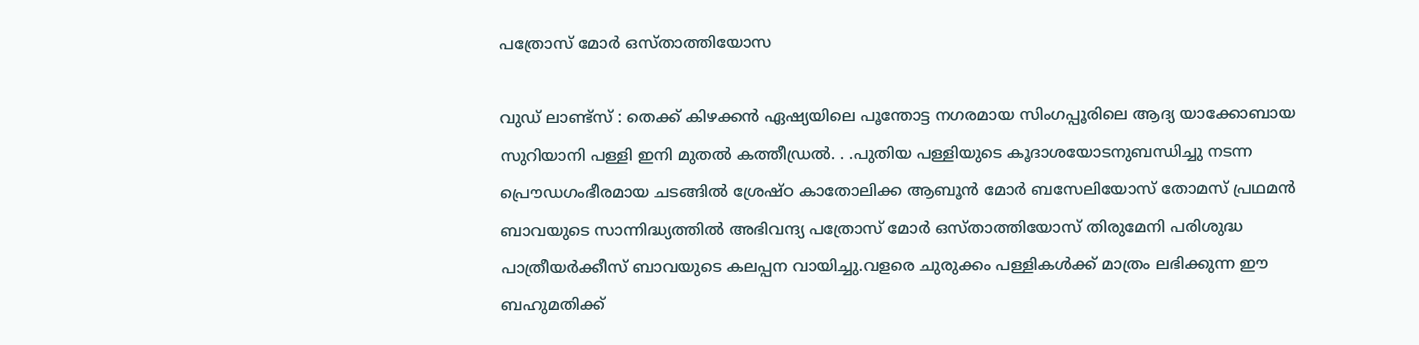പത്രോസ് മോര്‍ ഒസ്താത്തിയോസ

വുഡ് ലാണ്ട്സ്‌ : തെക്ക് കിഴക്കന്‍ ഏഷ്യയിലെ പൂന്തോട്ട നഗരമായ സിംഗപ്പൂരിലെ ആദ്യ യാക്കോബായ സുറിയാനി പള്ളി ഇനി മുതല്‍ കത്തീഡ്രല്‍. . .പുതിയ പള്ളിയുടെ കൂദാശയോടനുബന്ധിച്ചു നടന്ന പ്രൌഡഗംഭീരമായ ചടങ്ങില്‍ ശ്രേഷ്ഠ കാതോലിക്ക ആബൂന്‍ മോര്‍ ബസേലിയോസ് തോമസ്‌ പ്രഥമന്‍  ബാവയുടെ സാന്നിദ്ധ്യത്തില്‍ അഭിവന്ദ്യ പത്രോസ് മോര്‍ ഒസ്താത്തിയോസ് തിരുമേനി പരിശുദ്ധ പാത്രീയര്‍ക്കീസ്‌ ബാവയുടെ കലപ്പന വായിച്ചു.വളരെ ചുരുക്കം പള്ളികള്‍ക്ക് മാത്രം ലഭിക്കുന്ന ഈ ബഹുമതിക്ക്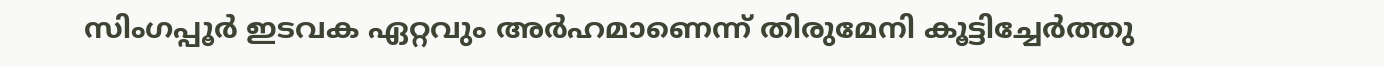സിംഗപ്പൂര്‍ ഇടവക ഏറ്റവും അര്‍ഹമാണെന്ന് തിരുമേനി കൂട്ടിച്ചേര്‍ത്തു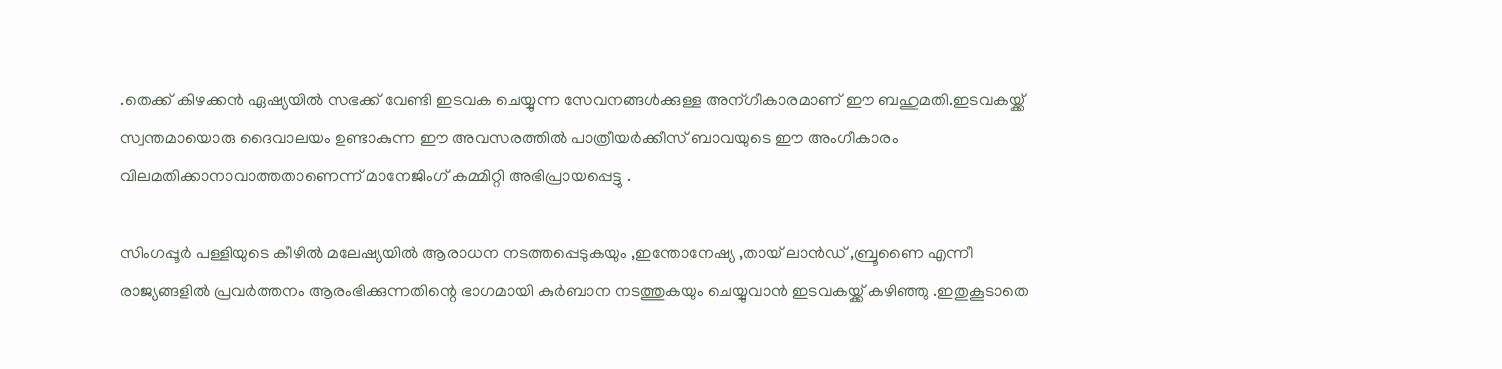.തെക്ക് കിഴക്കന്‍ ഏഷ്യയില്‍ സഭക്ക് വേണ്ടി ഇടവക ചെയ്യുന്ന സേവനങ്ങള്‍ക്കുള്ള അന്ഗീകാരമാണ് ഈ ബഹുമതി.ഇടവകയ്ക്ക് സ്വന്തമായൊരു ദൈവാലയം ഉണ്ടാകുന്ന ഈ അവസരത്തില്‍ പാത്രീയര്‍ക്കീസ്‌ ബാവയുടെ ഈ അംഗീകാരം വിലമതിക്കാനാവാത്തതാണെന്ന് മാനേജിംഗ് കമ്മിറ്റി അഭിപ്രായപ്പെട്ടു .

സിംഗപ്പൂര്‍ പള്ളിയുടെ കീഴില്‍ മലേഷ്യയില്‍ ആരാധന നടത്തപ്പെടുകയും ,ഇന്തോനേഷ്യ ,തായ് ലാന്‍ഡ്‌ ,ബ്രൂണൈ എന്നീ രാജ്യങ്ങളില്‍ പ്രവര്‍ത്തനം ആരംഭിക്കുന്നതിന്റെ ഭാഗമായി കുര്‍ബാന നടത്തുകയും ചെയ്യുവാന്‍ ഇടവകയ്ക്ക് കഴിഞ്ഞു .ഇതുകൂടാതെ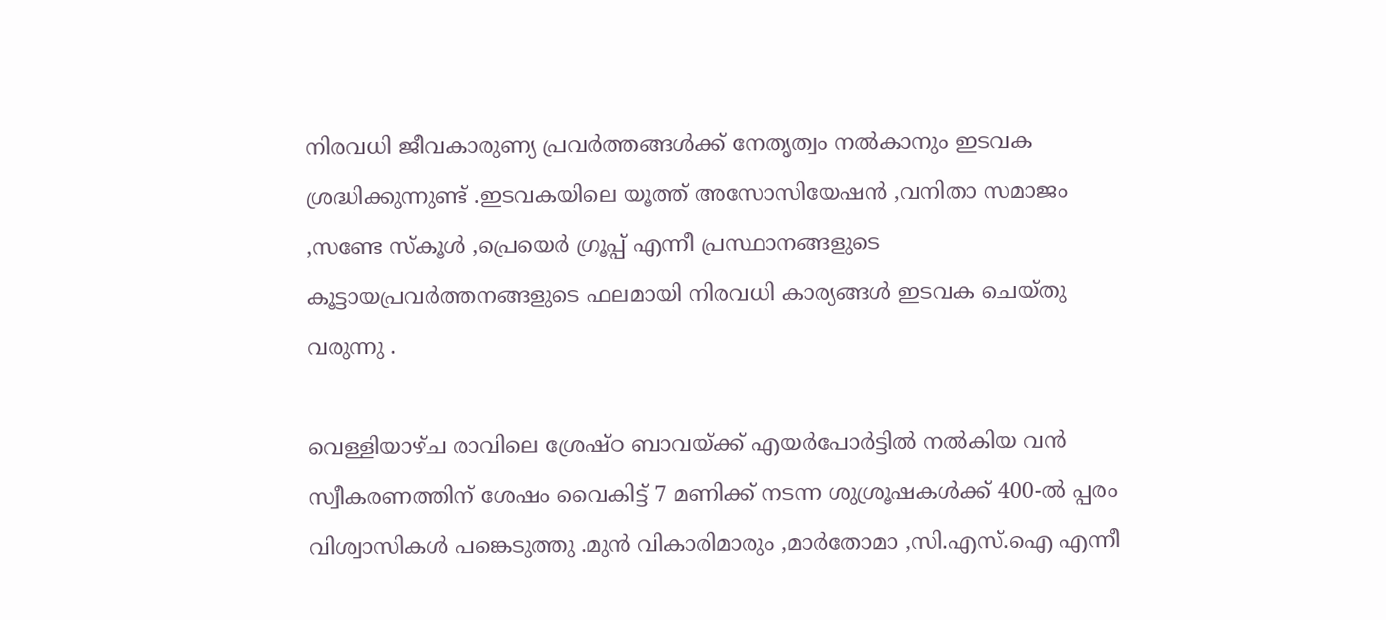നിരവധി ജീവകാരുണ്യ പ്രവര്‍ത്തങ്ങള്‍ക്ക് നേതൃത്വം നല്‍കാനും ഇടവക ശ്രദ്ധിക്കുന്നുണ്ട് .ഇടവകയിലെ യൂത്ത്‌ അസോസിയേഷന്‍ ,വനിതാ സമാജം ,സണ്ടേ സ്കൂള്‍ ,പ്രെയെര്‍ ഗ്രൂപ്പ് എന്നീ പ്രസ്ഥാനങ്ങളുടെ കൂട്ടായപ്രവര്‍ത്തനങ്ങളുടെ ഫലമായി നിരവധി കാര്യങ്ങള്‍ ഇടവക ചെയ്തു വരുന്നു .

വെള്ളിയാഴ്ച രാവിലെ ശ്രേഷ്ഠ ബാവയ്ക്ക് എയര്‍പോര്‍ട്ടില്‍ നല്‍കിയ വന്‍ സ്വീകരണത്തിന് ശേഷം വൈകിട്ട് 7 മണിക്ക് നടന്ന ശുശ്രൂഷകള്‍ക്ക് 400-ല്‍ പ്പരം വിശ്വാസികള്‍ പങ്കെടുത്തു .മുന്‍ വികാരിമാരും ,മാര്‍തോമാ ,സി.എസ്.ഐ എന്നീ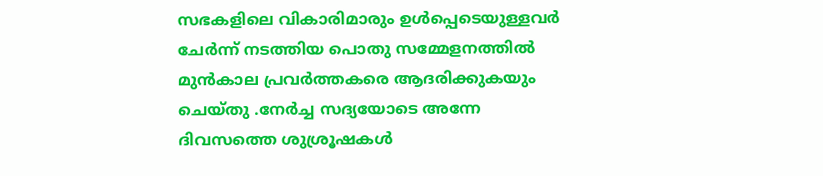സഭകളിലെ വികാരിമാരും ഉള്‍പ്പെടെയുള്ളവര്‍ ചേര്‍ന്ന് നടത്തിയ പൊതു സമ്മേളനത്തില്‍ മുന്‍കാല പ്രവര്‍ത്തകരെ ആദരിക്കുകയും ചെയ്തു .നേര്‍ച്ച സദ്യയോടെ അന്നേ ദിവസത്തെ ശുശ്രൂഷകള്‍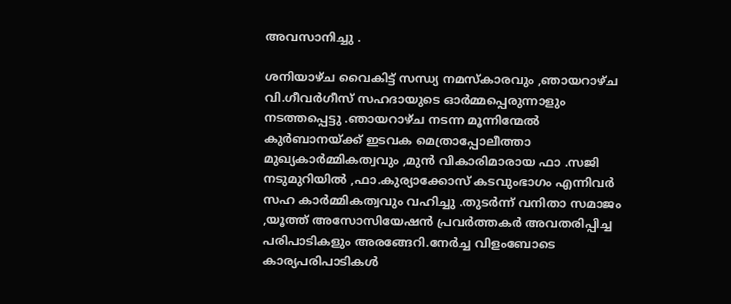അവസാനിച്ചു .

ശനിയാഴ്ച വൈകിട്ട് സന്ധ്യ നമസ്കാരവും ,ഞായറാഴ്ച വി.ഗീവര്‍ഗീസ്‌ സഹദായുടെ ഓര്‍മ്മപ്പെരുന്നാളും നടത്തപ്പെട്ടു .ഞായറാഴ്ച നടന്ന മൂന്നിന്മേല്‍ കുര്‍ബാനയ്ക്ക് ഇടവക മെത്രാപ്പോലീത്താ മുഖ്യകാര്‍മ്മികത്വവും ,മുന്‍ വികാരിമാരായ ഫാ .സജി നടുമുറിയില്‍ ,ഫാ.കുര്യാക്കോസ് കടവുംഭാഗം എന്നിവര്‍ സഹ കാര്‍മ്മികത്വവും വഹിച്ചു .തുടര്‍ന്ന് വനിതാ സമാജം ,യൂത്ത്‌ അസോസിയേഷന്‍ പ്രവര്‍ത്തകര്‍ അവതരിപ്പിച്ച പരിപാടികളും അരങ്ങേറി.നേര്‍ച്ച വിളംബോടെ കാര്യപരിപാടികള്‍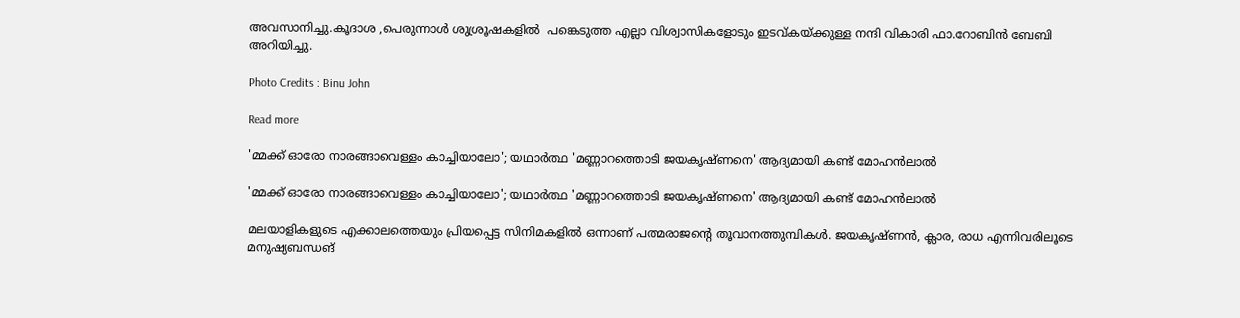അവസാനിച്ചു.കൂദാശ ,പെരുന്നാള്‍ ശുശ്രൂഷകളില്‍  പങ്കെടുത്ത എല്ലാ വിശ്വാസികളോടും ഇടവ്കയ്ക്കുള്ള നന്ദി വികാരി ഫാ.റോബിന്‍ ബേബി അറിയിച്ചു.

Photo Credits : Binu John

Read more

'മ്മക്ക് ഓരോ നാരങ്ങാവെള്ളം കാച്ചിയാലോ'; യഥാർത്ഥ 'മണ്ണാറത്തൊടി ജയകൃഷ്ണനെ' ആദ്യമായി കണ്ട് മോഹൻലാൽ

'മ്മക്ക് ഓരോ നാരങ്ങാവെള്ളം കാച്ചിയാലോ'; യഥാർത്ഥ 'മണ്ണാറത്തൊടി ജയകൃഷ്ണനെ' ആദ്യമായി കണ്ട് മോഹൻലാൽ

മലയാളികളുടെ എക്കാലത്തെയും പ്രിയപ്പെട്ട സിനിമകളിൽ ഒന്നാണ് പത്മരാജന്റെ തൂവാനത്തുമ്പികൾ. ജയകൃഷ്ണന്‍, ക്ലാര, രാധ എന്നിവരിലൂടെ മനുഷ്യബന്ധങ്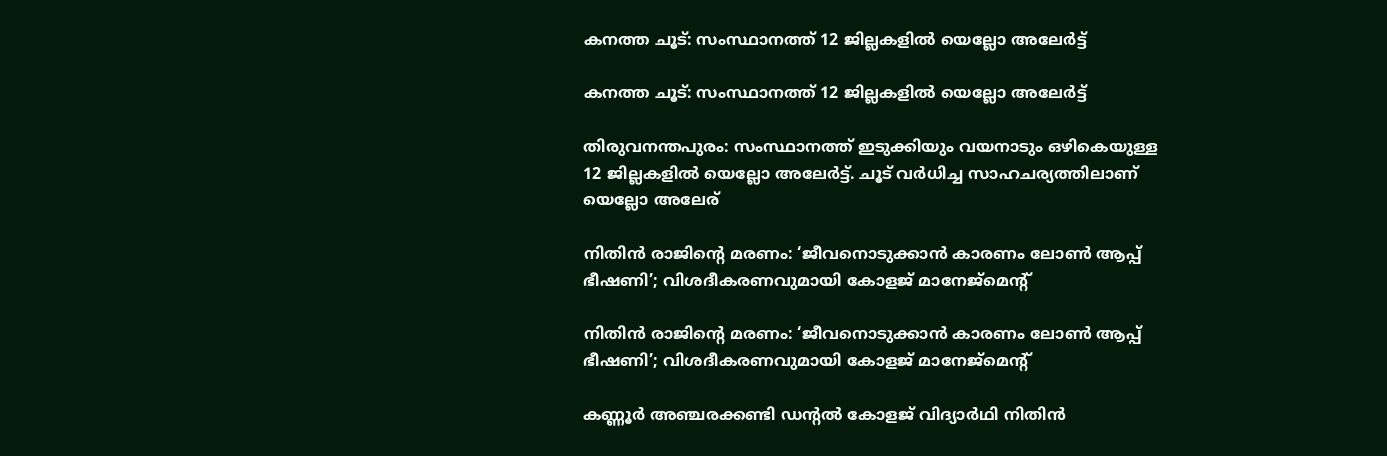കനത്ത ചൂട്: സംസ്ഥാനത്ത് 12 ജില്ലകളില്‍ യെല്ലോ അലേര്‍ട്ട്

കനത്ത ചൂട്: സംസ്ഥാനത്ത് 12 ജില്ലകളില്‍ യെല്ലോ അലേര്‍ട്ട്

തിരുവനന്തപുരം: സംസ്ഥാനത്ത് ഇടുക്കിയും വയനാടും ഒഴികെയുള്ള 12 ജില്ലകളില്‍ യെല്ലോ അലേര്‍ട്ട്. ചൂട് വര്‍ധിച്ച സാഹചര്യത്തിലാണ് യെല്ലോ അലേര്

നിതിൻ രാജിന്റെ മരണം: ‘ജീവനൊടുക്കാൻ കാരണം ലോൺ ആപ്പ് ഭീഷണി’; വിശദീകരണവുമായി കോളജ് മാനേജ്മെന്റ്

നിതിൻ രാജിന്റെ മരണം: ‘ജീവനൊടുക്കാൻ കാരണം ലോൺ ആപ്പ് ഭീഷണി’; വിശദീകരണവുമായി കോളജ് മാനേജ്മെന്റ്

കണ്ണൂർ അഞ്ചരക്കണ്ടി ഡന്റൽ കോളജ് വിദ്യാർഥി നിതിൻ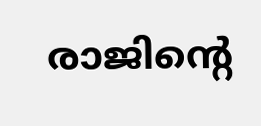രാജിന്റെ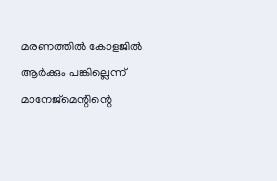മരണത്തിൽ കോളജിൽ ആർക്കും പങ്കില്ലെന്ന് മാനേജ്മെന്റിന്റെ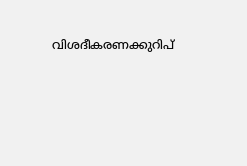വിശദീകരണക്കുറിപ്